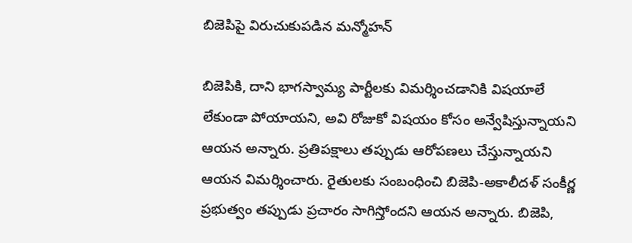బిజెపిపై విరుచుకుపడిన మన్మోహన్

బిజెపికి, దాని భాగస్వామ్య పార్టీలకు విమర్శించడానికి విషయాలే లేకుండా పోయాయని, అవి రోజుకో విషయం కోసం అన్వేషిస్తున్నాయని ఆయన అన్నారు. ప్రతిపక్షాలు తప్పుడు ఆరోపణలు చేస్తున్నాయని ఆయన విమర్శించారు. రైతులకు సంబంధించి బిజెపి-అకాలీదళ్ సంకీర్ణ ప్రభుత్వం తప్పుడు ప్రచారం సాగిస్తోందని ఆయన అన్నారు. బిజెపి,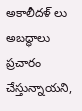అకాలీదళ్ లు అబద్ధాలు ప్రచారం చేస్తున్నాయని,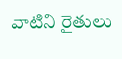వాటిని రైతులు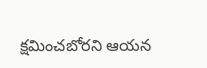క్షమించబోరని ఆయన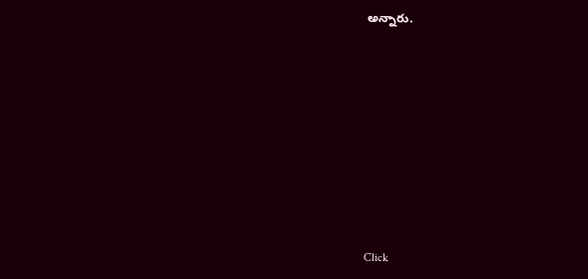అన్నారు.












Click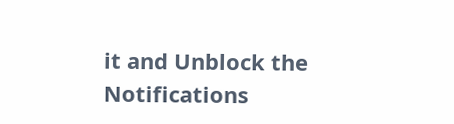it and Unblock the Notifications